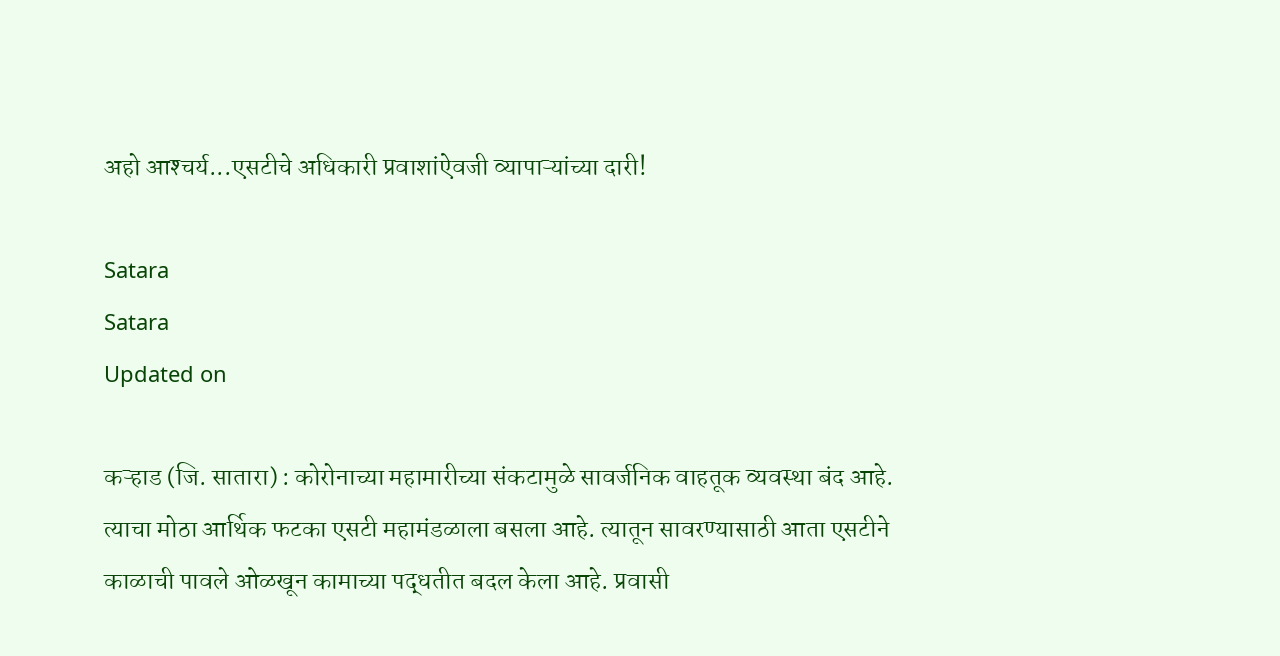अहो आश्‍चर्य...एसटीचे अधिकारी प्रवाशांऐवजी व्यापाऱ्यांच्या दारी!

Satara
Satara
Updated on

कऱ्हाड (जि. सातारा) : कोरोनाच्या महामारीच्या संकटामुळे सावर्जनिक वाहतूक व्यवस्था बंद आहे. त्याचा मोठा आर्थिक फटका एसटी महामंडळाला बसला आहे. त्यातून सावरण्यासाठी आता एसटीने काळाची पावले ओळखून कामाच्या पद्धतीत बदल केला आहे. प्रवासी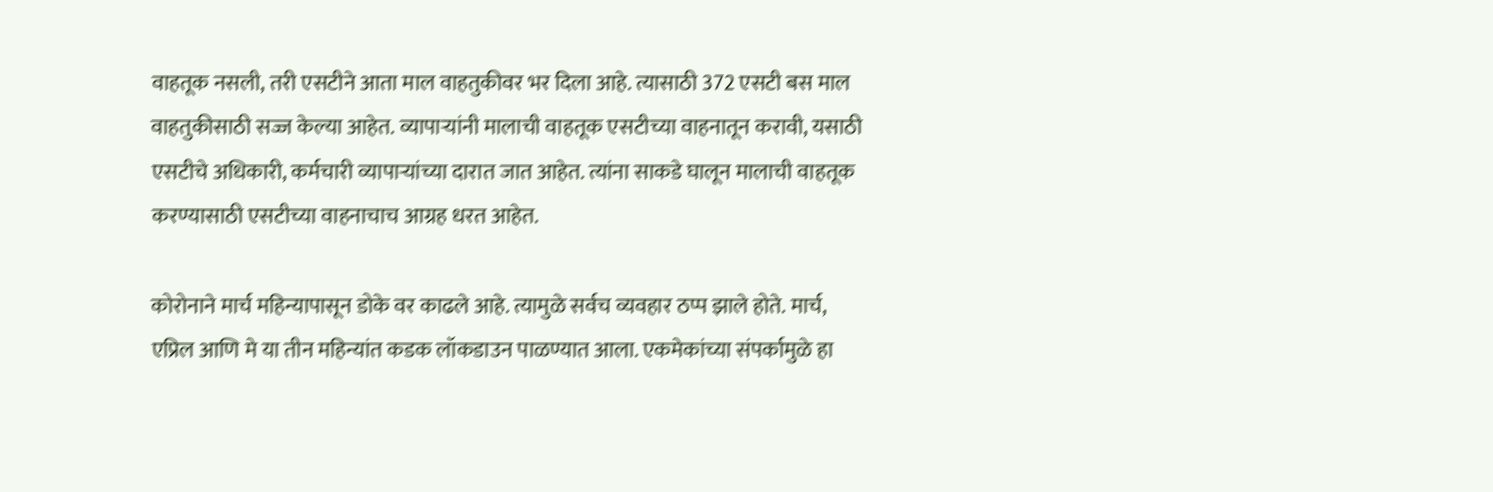वाहतूक नसली, तरी एसटीने आता माल वाहतुकीवर भर दिला आहे. त्यासाठी 372 एसटी बस माल वाहतुकीसाठी सज्ज केल्या आहेत. व्यापाऱ्यांनी मालाची वाहतूक एसटीच्या वाहनातून करावी, यसाठी एसटीचे अधिकारी, कर्मचारी व्यापाऱ्यांच्या दारात जात आहेत. त्यांना साकडे घालून मालाची वाहतूक करण्यासाठी एसटीच्या वाहनाचाच आग्रह धरत आहेत.

कोरोनाने मार्च महिन्यापासून डोके वर काढले आहे. त्यामुळे सर्वच व्यवहार ठप्प झाले होते. मार्च, एप्रिल आणि मे या तीन महिन्यांत कडक लॉकडाउन पाळण्यात आला. एकमेकांच्या संपर्कामुळे हा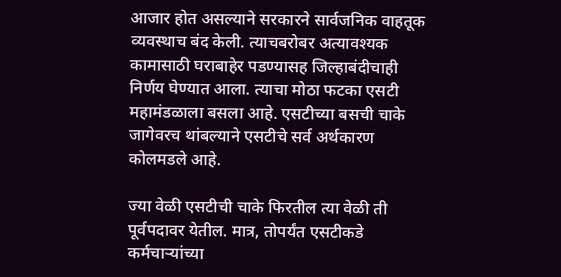आजार होत असल्याने सरकारने सार्वजनिक वाहतूक व्यवस्थाच बंद केली. त्याचबरोबर अत्यावश्‍यक कामासाठी घराबाहेर पडण्यासह जिल्हाबंदीचाही निर्णय घेण्यात आला. त्याचा मोठा फटका एसटी महामंडळाला बसला आहे. एसटीच्या बसची चाके जागेवरच थांबल्याने एसटीचे सर्व अर्थकारण कोलमडले आहे.

ज्या वेळी एसटीची चाके फिरतील त्या वेळी ती पूर्वपदावर येतील. मात्र, तोपर्यंत एसटीकडे कर्मचाऱ्यांच्या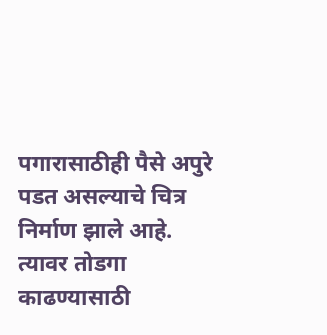पगारासाठीही पैसे अपुरे पडत असल्याचे चित्र निर्माण झाले आहे. त्यावर तोडगा काढण्यासाठी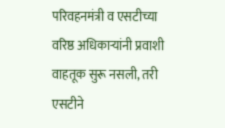परिवहनमंत्री व एसटीच्या वरिष्ठ अधिकाऱ्यांनी प्रवाशी वाहतूक सुरू नसली, तरी एसटीने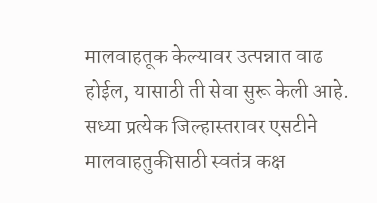मालवाहतूक केल्यावर उत्पन्नात वाढ होईल, यासाठी ती सेवा सुरू केली आहे. सध्या प्रत्येक जिल्हास्तरावर एसटीने मालवाहतुकीसाठी स्वतंत्र कक्ष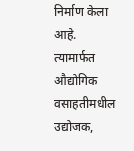निर्माण केला आहे. त्यामार्फत औद्योगिक वसाहतीमधील उद्योजक,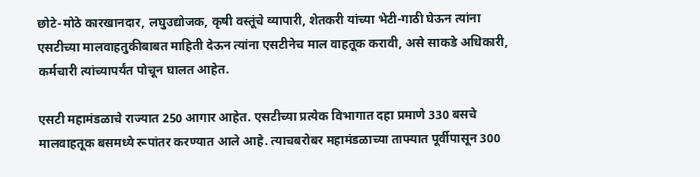छोटे-मोठे कारखानदार, लघुउद्योजक, कृषी वस्तूंचे व्यापारी, शेतकरी यांच्या भेटी-गाठी घेऊन त्यांना एसटीच्या मालवाहतुकीबाबत माहिती देऊन त्यांना एसटीनेच माल वाहतूक करावी, असे साकडे अधिकारी, कर्मचारी त्यांच्यापर्यंत पोचून घालत आहेत.

एसटी महामंडळाचे राज्यात 250 आगार आहेत. एसटीच्या प्रत्येक विभागात दहा प्रमाणे 330 बसचे मालवाहतूक बसमध्ये रूपांतर करण्यात आले आहे. त्याचबरोबर महामंडळाच्या ताफ्यात पूर्वीपासून 300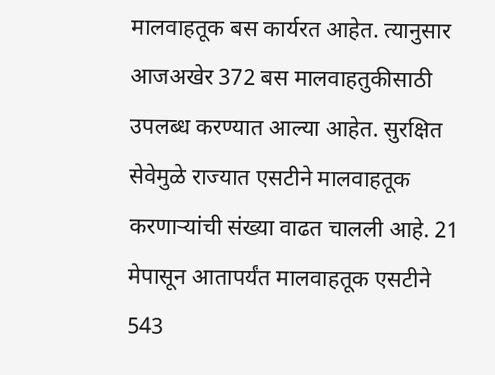मालवाहतूक बस कार्यरत आहेत. त्यानुसार आजअखेर 372 बस मालवाहतुकीसाठी उपलब्ध करण्यात आल्या आहेत. सुरक्षित सेवेमुळे राज्यात एसटीने मालवाहतूक करणाऱ्यांची संख्या वाढत चालली आहे. 21 मेपासून आतापर्यंत मालवाहतूक एसटीने 543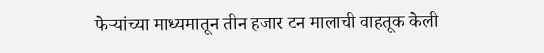फेऱ्यांच्या माध्यमातून तीन हजार टन मालाची वाहतूक केली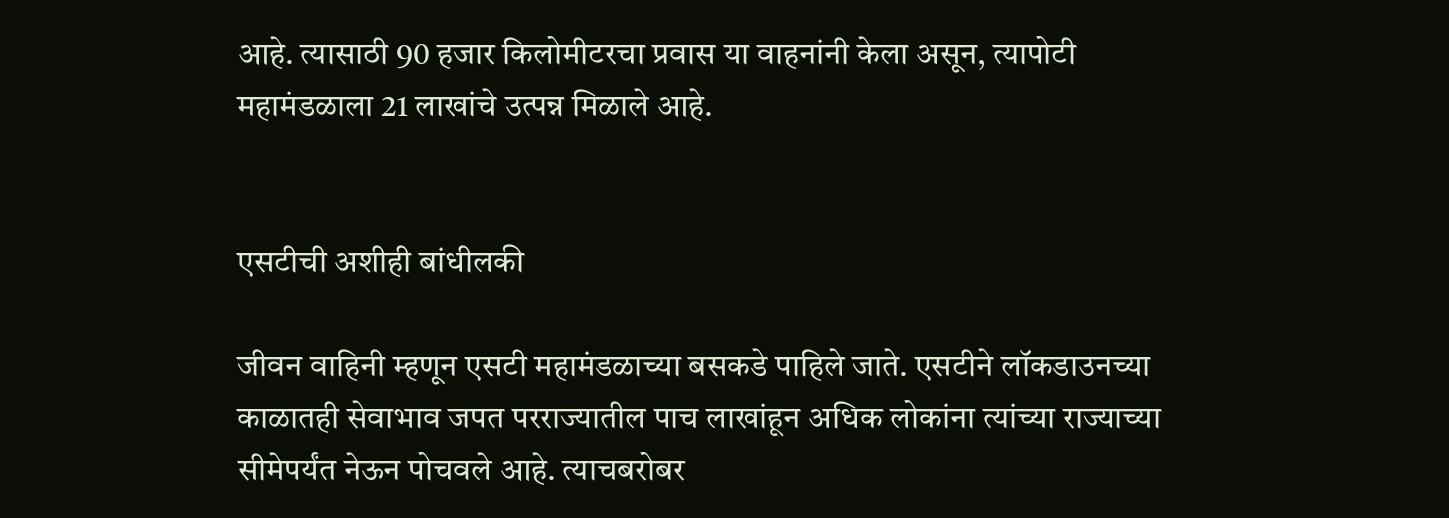आहे. त्यासाठी 90 हजार किलोमीटरचा प्रवास या वाहनांनी केला असून, त्यापोटी महामंडळाला 21 लाखांचे उत्पन्न मिळाले आहे.


एसटीची अशीही बांधीलकी

जीवन वाहिनी म्हणून एसटी महामंडळाच्या बसकडे पाहिले जाते. एसटीने लॉकडाउनच्या काळातही सेवाभाव जपत परराज्यातील पाच लाखांहून अधिक लोकांना त्यांच्या राज्याच्या सीमेपर्यंत नेऊन पोचवले आहे. त्याचबरोबर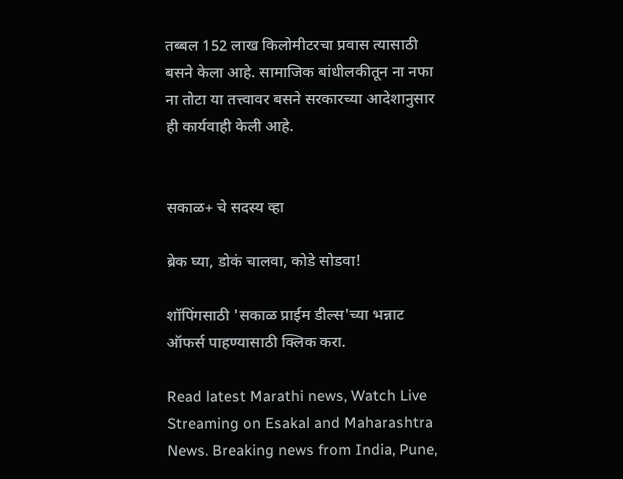तब्बल 152 लाख किलोमीटरचा प्रवास त्यासाठी बसने केला आहे. सामाजिक बांधीलकीतून ना नफा ना तोटा या तत्त्वावर बसने सरकारच्या आदेशानुसार ही कार्यवाही केली आहे.


सकाळ+ चे सदस्य व्हा

ब्रेक घ्या, डोकं चालवा, कोडे सोडवा!

शॉपिंगसाठी 'सकाळ प्राईम डील्स'च्या भन्नाट ऑफर्स पाहण्यासाठी क्लिक करा.

Read latest Marathi news, Watch Live Streaming on Esakal and Maharashtra News. Breaking news from India, Pune,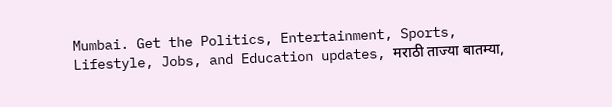Mumbai. Get the Politics, Entertainment, Sports, Lifestyle, Jobs, and Education updates, मराठी ताज्या बातम्या,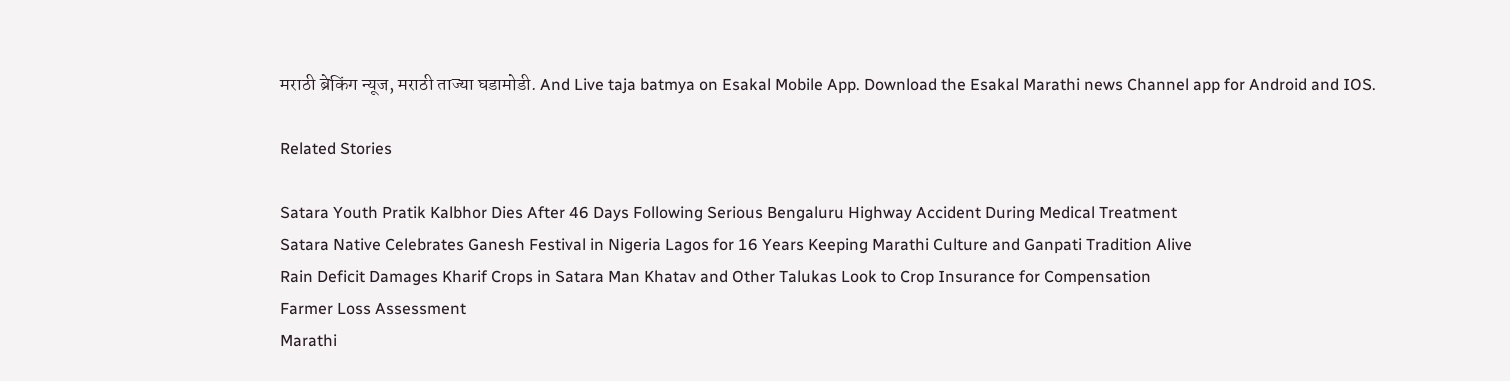मराठी ब्रेकिंग न्यूज, मराठी ताज्या घडामोडी. And Live taja batmya on Esakal Mobile App. Download the Esakal Marathi news Channel app for Android and IOS.

Related Stories

Satara Youth Pratik Kalbhor Dies After 46 Days Following Serious Bengaluru Highway Accident During Medical Treatment
Satara Native Celebrates Ganesh Festival in Nigeria Lagos for 16 Years Keeping Marathi Culture and Ganpati Tradition Alive
Rain Deficit Damages Kharif Crops in Satara Man Khatav and Other Talukas Look to Crop Insurance for Compensation
Farmer Loss Assessment
Marathi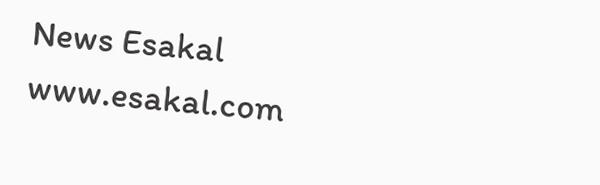News Esakal
www.esakal.com